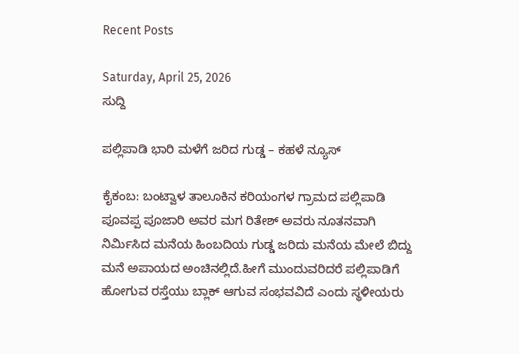Recent Posts

Saturday, April 25, 2026
ಸುದ್ದಿ

ಪಲ್ಲಿಪಾಡಿ ಭಾರಿ ಮಳೆಗೆ ಜರಿದ ಗುಡ್ಡ – ಕಹಳೆ ನ್ಯೂಸ್

ಕೈಕಂಬ: ಬಂಟ್ವಾಳ ತಾಲೂಕಿನ ಕರಿಯಂಗಳ ಗ್ರಾಮದ ಪಲ್ಲಿಪಾಡಿ ಪೂವಪ್ಪ ಪೂಜಾರಿ ಅವರ ಮಗ ರಿತೇಶ್ ಅವರು ನೂತನವಾಗಿ ನಿರ್ಮಿಸಿದ ಮನೆಯ ಹಿಂಬದಿಯ ಗುಡ್ಡ ಜರಿದು ಮನೆಯ ಮೇಲೆ ಬಿದ್ದು ಮನೆ ಅಪಾಯದ ಅಂಚಿನಲ್ಲಿದೆ.ಹೀಗೆ ಮುಂದುವರಿದರೆ ಪಲ್ಲಿಪಾಡಿಗೆ ಹೋಗುವ ರಸ್ತೆಯು ಬ್ಲಾಕ್ ಆಗುವ ಸಂಭವವಿದೆ ಎಂದು ಸ್ಥಳೀಯರು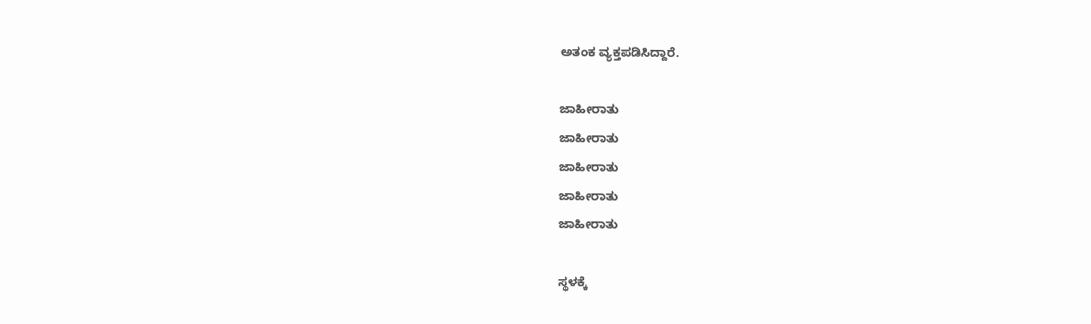ಅತಂಕ ವ್ಯಕ್ತಪಡಿಸಿದ್ದಾರೆ.

ಜಾಹೀರಾತು
ಜಾಹೀರಾತು
ಜಾಹೀರಾತು
ಜಾಹೀರಾತು
ಜಾಹೀರಾತು

ಸ್ಥಳಕ್ಕೆ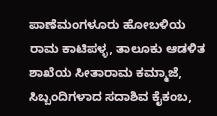ಪಾಣೆಮಂಗಳೂರು ಹೋಬಳಿಯ ರಾಮ ಕಾಟಿಪಳ್ಳ, ತಾಲೂಕು ಆಡಳಿತ ಶಾಖೆಯ ಸೀತಾರಾಮ ಕಮ್ಮಾಜೆ, ಸಿಬ್ಬಂದಿಗಳಾದ ಸದಾಶಿವ ಕೈಕಂಬ,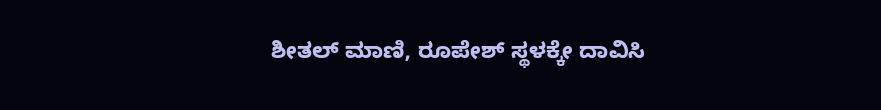ಶೀತಲ್ ಮಾಣಿ, ರೂಪೇಶ್ ಸ್ಥಳಕ್ಕೇ ದಾವಿಸಿ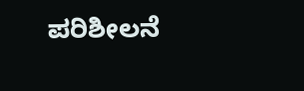ಪರಿಶೀಲನೆ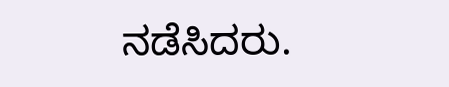ನಡೆಸಿದರು.